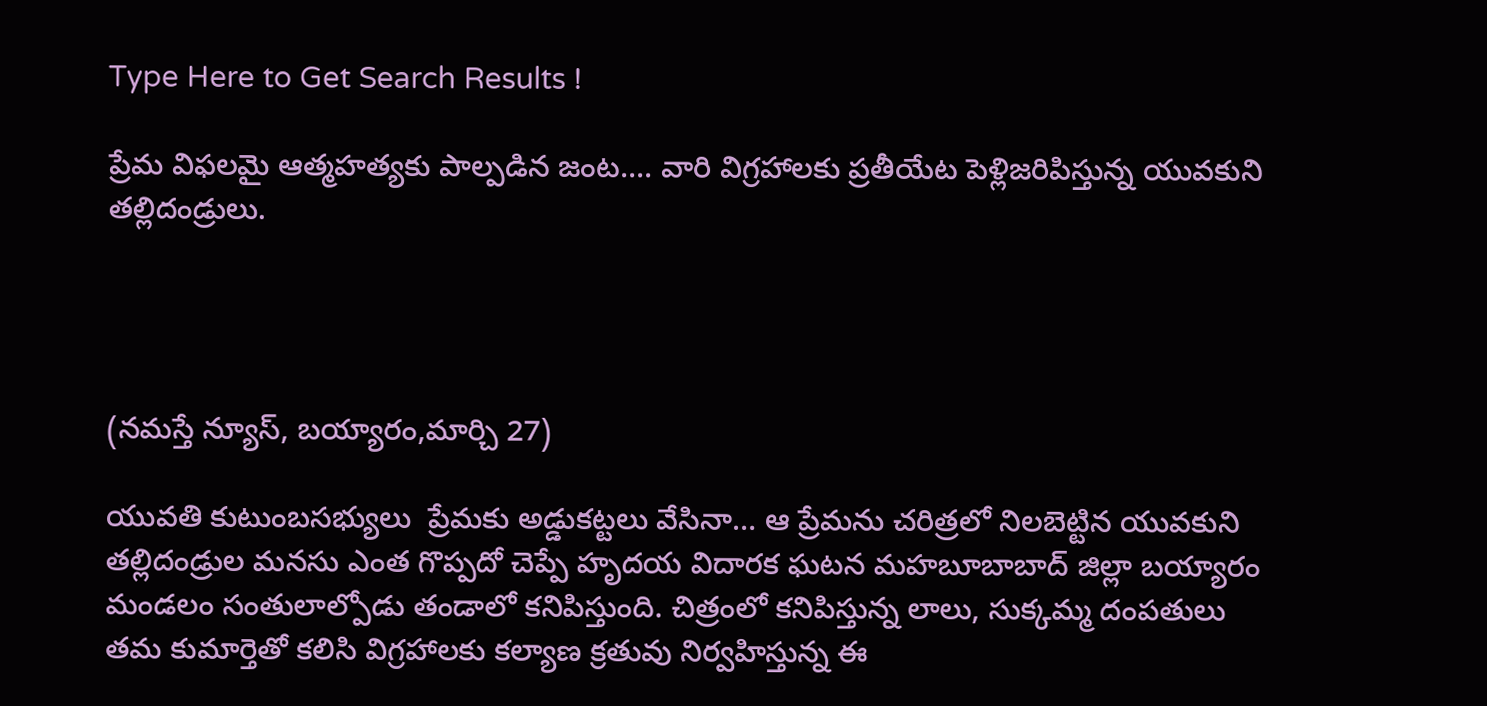Type Here to Get Search Results !

ప్రేమ విఫలమై ఆత్మహత్యకు పాల్పడిన జంట.... వారి విగ్రహాలకు ప్రతీయేట పెళ్లిజరిపిస్తున్న యువకుని తల్లిదండ్రులు.




(నమస్తే న్యూస్, బయ్యారం,మార్చి 27)

యువతి కుటుంబసభ్యులు  ప్రేమకు అడ్డుకట్టలు వేసినా… ఆ ప్రేమను చరిత్రలో నిలబెట్టిన యువకుని తల్లిదండ్రుల మనసు ఎంత గొప్పదో చెప్పే హృదయ విదారక ఘటన మహబూబాబాద్ జిల్లా బయ్యారం మండలం సంతులాల్పోడు తండాలో కనిపిస్తుంది. చిత్రంలో కనిపిస్తున్న లాలు, సుక్కమ్మ దంపతులు తమ కుమార్తెతో కలిసి విగ్రహాలకు కల్యాణ క్రతువు నిర్వహిస్తున్న ఈ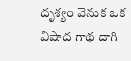దృశ్యం వెనుక ఒక విషాద గాథ దాగి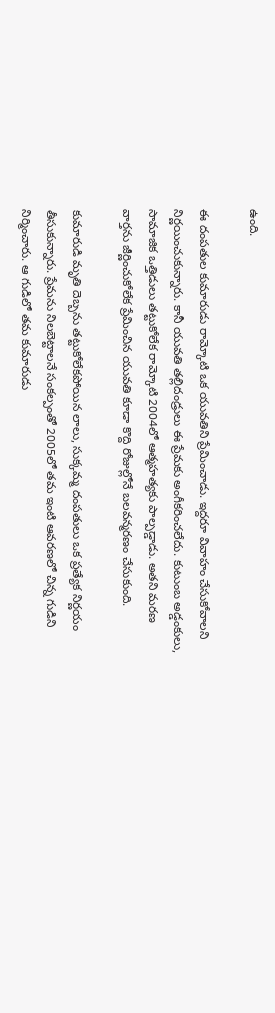ఉంది.

ఈ దంపతుల కుమారుడు రామ్కోటి ఒక యువతిని ప్రేమించాడు. ఇద్దరూ వివాహం చేసుకోవాలని నిర్ణయించుకున్నారు. కానీ యువతి తల్లిదండ్రులు ఈ ప్రేమకు అంగీకరించలేదు. కుటుంబ అడ్డంకులు, సామాజిక ఒత్తిడులు తట్టుకోలేక రామ్కోటి 2004లో ఆత్మహత్యకు పాల్పడ్డాడు. అతని మరణ వార్తను జీర్ణించుకోలేక ప్రేమించిన యువతి కూడా కొద్ది రోజుల్లోనే బలవన్మరణం చేసుకుంది.

కుమారుడి మృతి దెబ్బను తట్టుకోలేకపోయిన లాలు, సుక్కమ్మ దంపతులు ఒక ప్రత్యేక నిర్ణయం తీసుకున్నారు. ప్రేమను నిలబెట్టాలనే సంకల్పంతో 2005లో తమ ఇంటి ఆవరణలో చిన్న గుడిని నిర్మించారు. ఆ గుడిలో తమ కుమారుడు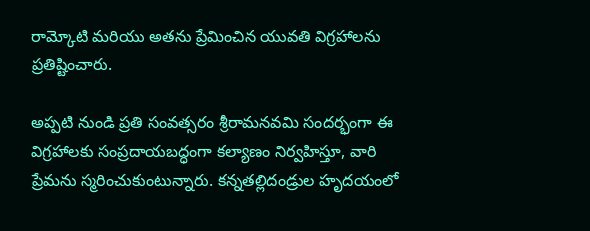రామ్కోటి మరియు అతను ప్రేమించిన యువతి విగ్రహాలను ప్రతిష్టించారు.

అప్పటి నుండి ప్రతి సంవత్సరం శ్రీరామనవమి సందర్భంగా ఈ విగ్రహాలకు సంప్రదాయబద్ధంగా కల్యాణం నిర్వహిస్తూ, వారి ప్రేమను స్మరించుకుంటున్నారు. కన్నతల్లిదండ్రుల హృదయంలో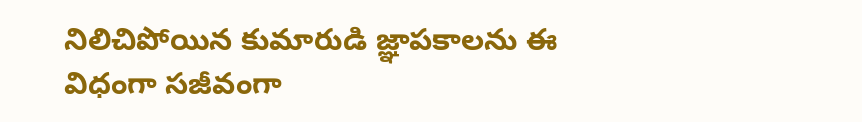నిలిచిపోయిన కుమారుడి జ్ఞాపకాలను ఈ విధంగా సజీవంగా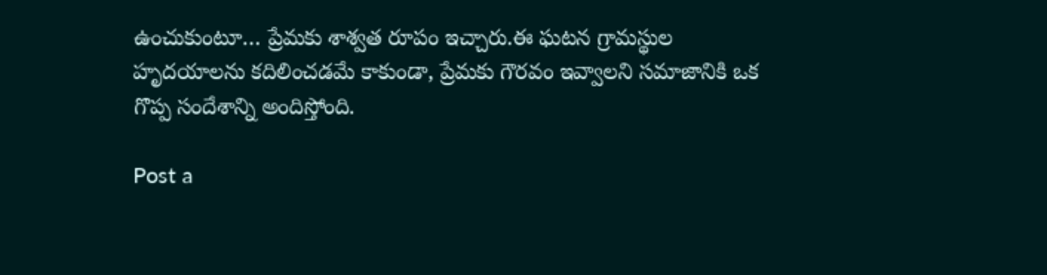ఉంచుకుంటూ… ప్రేమకు శాశ్వత రూపం ఇచ్చారు.ఈ ఘటన గ్రామస్థుల హృదయాలను కదిలించడమే కాకుండా, ప్రేమకు గౌరవం ఇవ్వాలని సమాజానికి ఒక గొప్ప సందేశాన్ని అందిస్తోంది.

Post a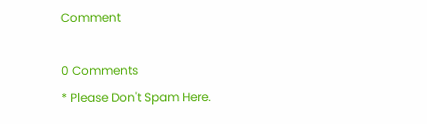Comment

0 Comments
* Please Don't Spam Here.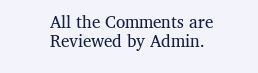All the Comments are Reviewed by Admin.